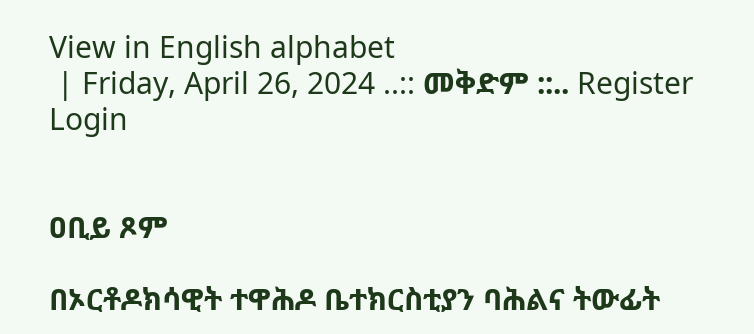View in English alphabet
 | Friday, April 26, 2024 ..:: መቅድም ::.. Register  Login


ዐቢይ ጾም

በኦርቶዶክሳዊት ተዋሕዶ ቤተክርስቲያን ባሕልና ትውፊት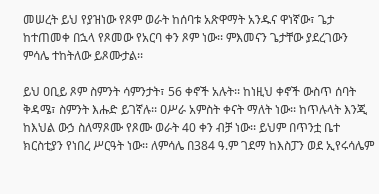መሠረት ይህ የያዝነው የጾም ወራት ከሰባቱ አጽዋማት አንዱና ዋነኛው፣ ጌታ ከተጠመቀ በኋላ የጾመው የአርባ ቀን ጾም ነው፡፡ ምእመናን ጌታቸው ያደረገውን ምሳሌ ተከትለው ይጾሙታል፡፡

ይህ ዐቢይ ጾም ስምንት ሳምንታት፣ 56 ቀኖች አሉት፡፡ ከነዚህ ቀኖች ውስጥ ሰባት ቅዳሜ፣ ስምንት እሑድ ይገኛሉ፡፡ ዐሥራ አምስት ቀናት ማለት ነው፡፡ ከጥሉላት እንጂ ከእህል ውኃ ስለማጾሙ የጾሙ ወራት 40 ቀን ብቻ ነው፡፡ ይህም በጥንቷ ቤተ ክርስቲያን የነበረ ሥርዓት ነው፡፡ ለምሳሌ በ384 ዓ.ም ገደማ ከእስፓን ወደ ኢየሩሳሌም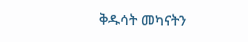ቅዱሳት መካናትን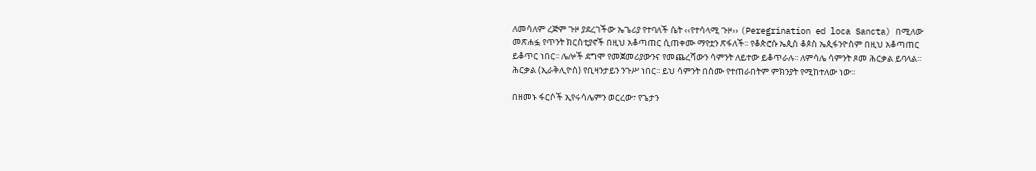ለመሳለም ረጅም ጉዞ ያደረገችው ኤጌሪያ የተባለች ሴት ‹‹የተሳላሚ ጉዞ›› (Peregrination ed loca Sancta) በሚለው መጽሐፏ የጥንት ክርስቲያኖች በዚህ አቆጣጠር ሲጠቀሙ ማየቷን ጽፋለች፡፡ የቆጵሮሱ ኤጲስ ቆጶስ ኤጲፋንዮስም በዚህ አቆጣጠር ይቆጥር ነበር፡፡ ሌሎች ደግሞ የመጀመሪያውንና የመጨረሻውን ሳምንት ለይተው ይቆጥራሉ፡፡ ለምሳሌ ሳምንት ጾመ ሕርቃል ይባላል፡፡ ሕርቃል (ኢራቅሊዮስ) የቢዛንታይን ንጉሥ ነበር፡፡ ይህ ሳምንት በስሙ የተጠራበትም ምክንያት የሚከተለው ነው፡፡

በዘመኑ ፋርሶች ኢየሩሳሌምን ወርረው፣ የጌታን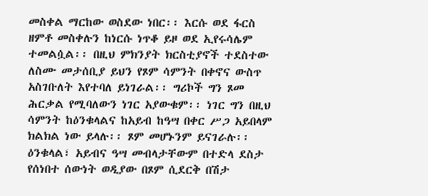መስቀል ማርከው ወስደው ነበር፡፡ እርሱ ወደ ፋርስ ዘምቶ መስቀሉን ከነርሱ ነጥቆ ይዞ ወደ ኢየሩሳሌም ተመልሷል፡፡ በዚህ ምክንያት ክርስቲያኖች ተደስተው ለስሙ መታሰቢያ ይህን የጾም ሳምንት በቀኖና ውስጥ አስገቡለት እየተባለ ይነገራል፡፡ ግሪኮች ግን ጾመ ሕርቃል የሚባለውን ነገር አያውቁም፡፡ ነገር ግን በዚህ ሳምንት ከዕንቁላልና ከአይብ ከዓሣ በቀር ሥጋ አይበላም ክልክል ነው ይላሉ፡፡ ጾም መሆኑንም ይናገራሉ፡፡ ዕንቁላል፣ አይብና ዓሣ መብላታቸውም በተድላ ደስታ የሰነበተ ሰውነት ወዲያው በጾም ሲደርቅ በሽታ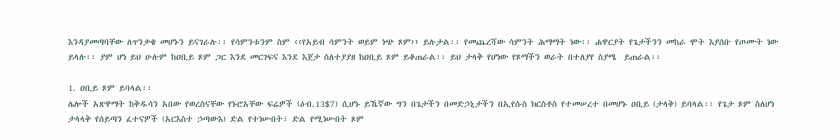እንዳያመጣባቸው ለጥንቃቄ መሆኑን ይናገራሉ፡፡ የሳምንቱንም ስም ‹‹የአይብ ሳምንት ወይም ነጭ ጾም›› ይሉታል፡፡ የመጨረሻው ሳምንት ሕማማት ነው፡፡ ሐዋርያት የጌታችንን መከራ ሞት እያሰቡ የጦሙት ነው ይላሉ፡፡ ያም ሆነ ይህ ሁሉም ከዐቢይ ጾም ጋር እንደ መርገፍና እንደ እጀታ ስለተያያዘ ከዐቢይ ጾም ይቆጠራል፡፡ ይህ ታላቅ የሆነው የጾማችን ወራት በተለያየ ስያሜ  ይጠራል፡፡

1. ዐቢይ ጾም ይባላል፡፡
ሌሎች አጽዋማት ከቅዱሳን አበው የወረስናቸው የኑሮአቸው ፍሬዎች (ዕብ.13$7) ሲሆኑ ይኼኛው ግን በጌታችን በመድኃኒታችን በኢየሱስ ክርስቶስ የተመሠረተ በመሆኑ ዐቢይ (ታላቅ) ይባላል፡፡ የጌታ ጾም ስለሆነ ታላላቅ የሰይጣን ፈተናዎች (አርእስተ ኃጣውእ) ድል የተነሡበት፣ ድል የሚነሡበት ጾም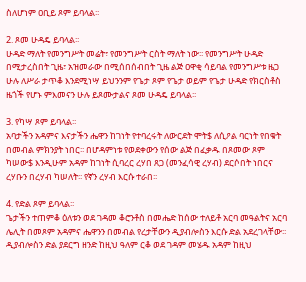ስለሆነም ዐቢይ ጾም ይባላል፡፡

2. ጾመ ሁዳዴ ይባላል፡፡
ሁዳድ ማለት የመንግሥት መሬት፣ የመንግሥት ርስት ማለት ነው፡፡ የመንግሥት ሁዳድ በሚታረስበት ጊዜ፣ አዝመራው በሚሰበሰብበት ጊዜ ልጅ ዐዋቂ ሳይባል የመንግሥቱ ዜጋ ሁሉ ለሥራ ታጥቆ እንደሚነሣ ይህንንም የጌታ ጾም የጌታ ወይም የጌታ ሁዳድ የክርስቶስ ዜጎች የሆኑ ምእመናን ሁሉ ይጾሙታልና ጾመ ሁዳዴ ይባላል፡፡

3. የካሣ ጾም ይባላል፡፡
አባታችን አዳምና እናታችን ሔዋን ከገነት የተባረሩት ለውርደት ሞት$ ለሲዖል ባርነት የበቁት በመብል ምክንያት ነበር፡፡ በሆዳምነቱ የወደቀውን የሰው ልጅ በፈቃዱ በጾመው ጾም ካሠው$ እንዲሁም አዳም ከገነት ሲባረር ረሃበ ጸጋ (መንፈሳዊ ረሃብ) ደርሶበት ነበርና ረሃቡን በረሃብ ካሠለት፡፡ የኛን ረሃብ እርሱ ተራበ፡፡

4. የድል ጾም ይባላል፡፡
ጌታችን ተጠምቆ ዕለቱን ወደ ገዳመ ቆሮንቶስ በመሔድ ከሰው ተለይቶ አርባ መዓልትና አርባ ሌሊት በመጾም አዳምና ሔዋንን በመብል የረታቸውን ዲያብሎስን እርሱ ድል አደረገላቸው፡፡ ዲያብሎስን ድል ያደርግ ዘንድ ከዚህ ዓለም ርቆ ወደ ገዳም መሄዱ አዳም ከዚህ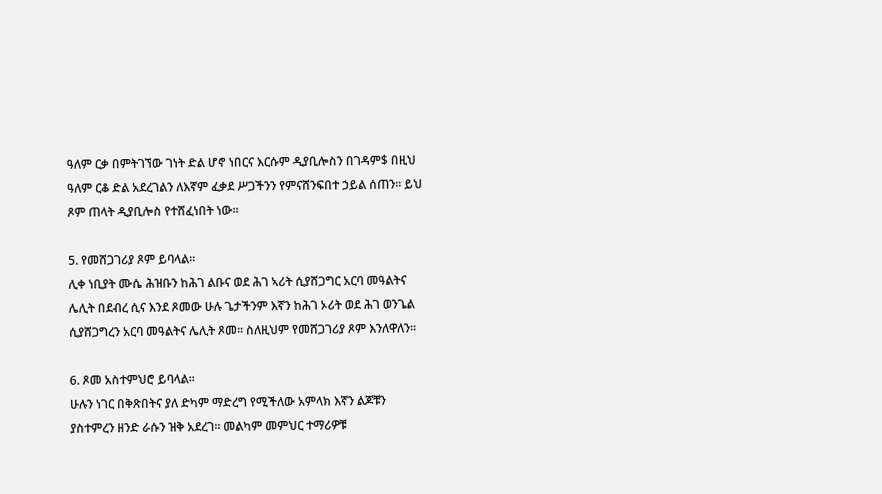ዓለም ርቃ በምትገኘው ገነት ድል ሆኖ ነበርና እርሱም ዲያቢሎስን በገዳም$ በዚህ ዓለም ርቆ ድል አደረገልን ለእኛም ፈቃደ ሥጋችንን የምናሸንፍበተ ኃይል ሰጠን፡፡ ይህ ጾም ጠላት ዲያቢሎስ የተሸፈነበት ነው፡፡

5. የመሸጋገሪያ ጾም ይባላል፡፡
ሊቀ ነቢያት ሙሴ ሕዝቡን ከሕገ ልቡና ወደ ሕገ ኣሪት ሲያሸጋግር አርባ መዓልትና ሌሊት በደብረ ሲና እንደ ጾመው ሁሉ ጌታችንም እኛን ከሕገ ኦሪት ወደ ሕገ ወንጌል ሲያሸጋግረን አርባ መዓልትና ሌሊት ጾመ፡፡ ስለዚህም የመሸጋገሪያ ጾም እንለዋለን፡፡

6. ጾመ አስተምህሮ ይባላል፡፡
ሁሉን ነገር በቅጽበትና ያለ ድካም ማድረግ የሚችለው አምላክ እኛን ልጆቹን ያስተምረን ዘንድ ራሱን ዝቅ አደረገ፡፡ መልካም መምህር ተማሪዎቹ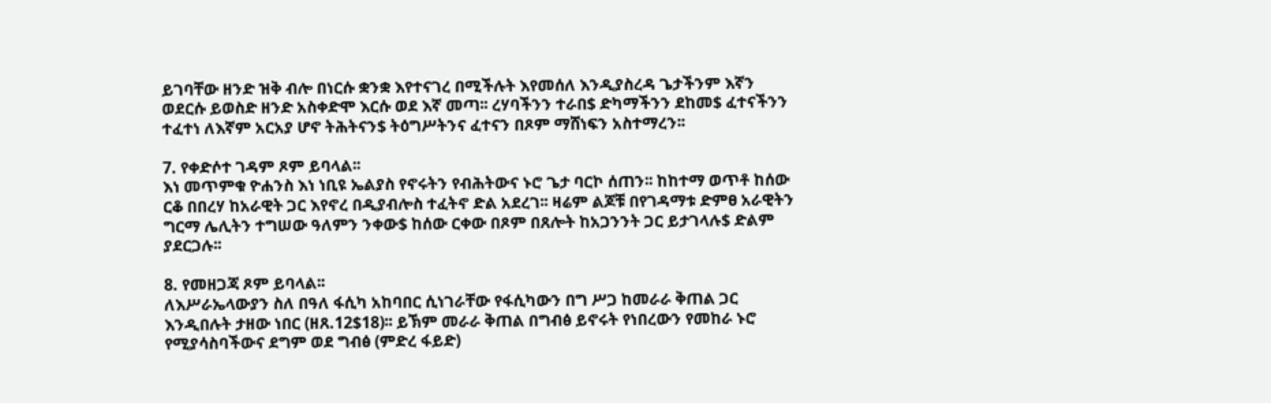ይገባቸው ዘንድ ዝቅ ብሎ በነርሱ ቋንቋ እየተናገረ በሚችሉት እየመሰለ እንዲያስረዳ ጌታችንም እኛን ወደርሱ ይወስድ ዘንድ አስቀድሞ እርሱ ወደ እኛ መጣ፡፡ ረሃባችንን ተራበ$ ድካማችንን ደከመ$ ፈተናችንን ተፈተነ ለእኛም አርአያ ሆኖ ትሕትናን$ ትዕግሥትንና ፈተናን በጾም ማሸነፍን አስተማረን፡፡

7. የቀድሶተ ገዳም ጾም ይባላል፡፡
እነ መጥምቁ ዮሐንስ እነ ነቢዩ ኤልያስ የኖሩትን የብሕትውና ኑሮ ጌታ ባርኮ ሰጠን፡፡ ከከተማ ወጥቶ ከሰው ርቆ በበረሃ ከአራዊት ጋር እየኖረ በዲያብሎስ ተፈትኖ ድል አደረገ፡፡ ዛሬም ልጆቹ በየገዳማቱ ድምፀ አራዊትን ግርማ ሌሊትን ተግሠው ዓለምን ንቀው$ ከሰው ርቀው በጾም በጸሎት ከአጋንንት ጋር ይታገላሉ$ ድልም ያደርጋሉ፡፡

8. የመዘጋጃ ጾም ይባላል፡፡
ለእሥራኤላውያን ስለ በዓለ ፋሲካ አከባበር ሲነገራቸው የፋሲካውን በግ ሥጋ ከመራራ ቅጠል ጋር እንዲበሉት ታዘው ነበር (ዘጸ.12$18)፡፡ ይኽም መራራ ቅጠል በግብፅ ይኖሩት የነበረውን የመከራ ኑሮ የሚያሳስባችውና ደግም ወደ ግብፅ (ምድረ ፋይድ)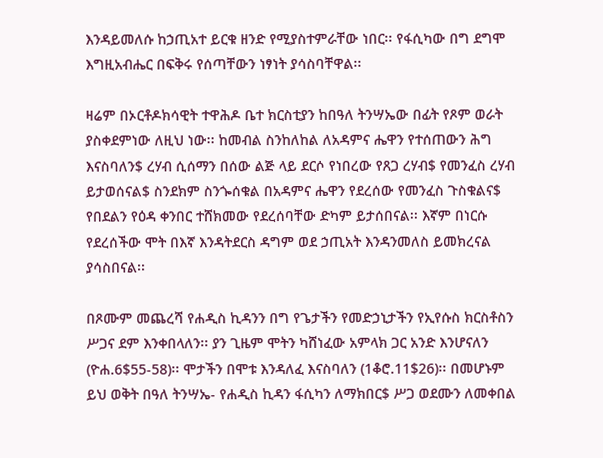እንዳይመለሱ ከኃጢአተ ይርቁ ዘንድ የሚያስተምራቸው ነበር፡፡ የፋሲካው በግ ደግሞ እግዚአብሔር በፍቅሩ የሰጣቸውን ነፃነት ያሳስባቸዋል፡፡

ዛሬም በኦርቶዶክሳዊት ተዋሕዶ ቤተ ክርስቲያን ከበዓለ ትንሣኤው በፊት የጾም ወራት ያስቀደምነው ለዚህ ነው፡፡ ከመብል ስንከለከል ለአዳምና ሔዋን የተሰጠውን ሕግ እናስባለን$ ረሃብ ሲሰማን በሰው ልጅ ላይ ደርሶ የነበረው የጸጋ ረሃብ$ የመንፈስ ረሃብ ይታወሰናል$ ስንደክም ስንጐሰቁል በአዳምና ሔዋን የደረሰው የመንፈስ ጉስቁልና$ የበደልን የዕዳ ቀንበር ተሸክመው የደረሰባቸው ድካም ይታሰበናል፡፡ እኛም በነርሱ የደረሰችው ሞት በእኛ እንዳትደርስ ዳግም ወደ ኃጢአት እንዳንመለስ ይመክረናል ያሳስበናል፡፡

በጾሙም መጨረሻ የሐዲስ ኪዳንን በግ የጌታችን የመድኃኒታችን የኢየሱስ ክርስቶስን ሥጋና ደም እንቀበላለን፡፡ ያን ጊዜም ሞትን ካሸነፈው አምላክ ጋር አንድ እንሆናለን (ዮሐ.6$55-58)፡፡ ሞታችን በሞቱ እንዳለፈ እናስባለን (1ቆሮ.11$26)፡፡ በመሆኑም ይህ ወቅት በዓለ ትንሣኤ- የሐዲስ ኪዳን ፋሲካን ለማክበር$ ሥጋ ወደሙን ለመቀበል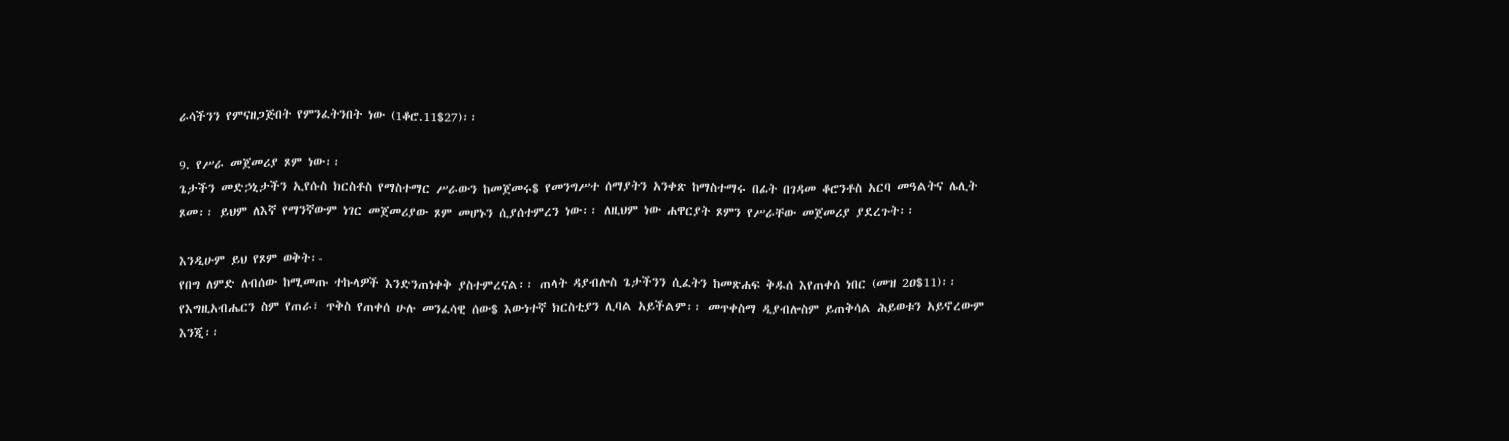ራሳችንን የምናዘጋጅበት የምንፈትንበት ነው (1ቆሮ.11$27)፡፡

9. የሥራ መጀመሪያ ጾም ነው፡፡
ጌታችን መድኃኒታችን ኢየሱስ ክርስቶስ የማስተማር ሥራውን ከመጀመሩ$ የመንግሥተ ሰማያትን አንቀጽ ከማስተማሩ በፊት በገዳመ ቆሮንቶስ አርባ መዓልትና ሌሊት ጾመ፡፡ ይህም ለእኛ የማንኛውም ነገር መጀመሪያው ጾም መሆኑን ሲያሰተምረን ነው፡፡ ለዚህም ነው ሐዋርያት ጾምን የሥራቸው መጀመሪያ ያደረጉት፡፡

እንዲሁም ይህ የጾም ወቅት፡-
የበግ ለምድ ለብሰው ከሚመጡ ተኩላዎች እንድንጠነቀቅ ያስተምረናል፡፡ ጠላት ዳያብሎስ ጌታችንን ሲፈትን ከመጽሐፍ ቅዱሰ እየጠቀሰ ነበር (መዝ 2ዐ$11)፡፡ የእግዚአብሔርን ስም የጠራ፣ ጥቅስ የጠቀሰ ሁሉ መንፈሳዊ ሰው$ እውነተኛ ክርስቲያን ሊባል አይችልም፡፡ መጥቀስማ ዲያብሎስም ይጠቅሳል ሕይወቱን አይኖረውም እንጂ፡፡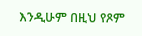እንዲሁም በዚህ የጾም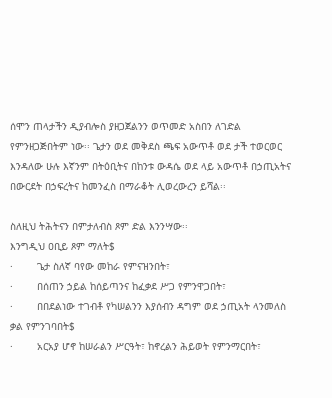ሰሞን ጠላታችን ዲያብሎስ ያዘጋጀልንን ወጥመድ አስበን ለገድል የምንዘጋጅበትም ነው፡፡ ጌታን ወደ መቅደስ ጫፍ አውጥቶ ወደ ታች ተወርወር እንዳለው ሁሉ እኛንም በትዕቢትና በከንቱ ውዳሴ ወደ ላይ አውጥቶ በኃጢአትና በውርደት በኃፍረትና ከመንፈስ በማራቆት ሊወረውረን ይሻል፡፡

ስለዚህ ትሕትናን በምታለብስ ጾም ድል እንንሣው፡፡
እንግዲህ ዐቢይ ጾም ማለት$
·        ጌታ ስለኛ ባየው መከራ የምናዝንበት፣
·        በሰጠን ኃይል ከሰይጣንና ከፈቃደ ሥጋ የምንዋጋበት፣
·        በበደልነው ተገብቶ የካሠልንን እያሰብን ዳግም ወደ ኃጢአት ላንመለስ ቃል የምንገባበት$
·        አርአያ ሆኖ ከሠራልን ሥርዓት፣ ከኖረልን ሕይወት የምንማርበት፣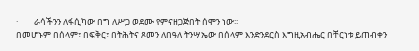·        ራሳችንን ለፋሲካው በግ ለሥጋ ወደሙ የምናዘጋጅበት ሰሞን ነው፡፡
በመሆኑም በሰላም፣ በፍቅር፣ በትሕትና ጾመን ለበዓለ ትንሣኤው በሰላም እንድንደርስ እግዚአብሔር በቸርነቱ ይጠብቀን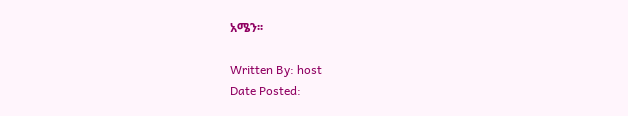አሜን፡፡

Written By: host
Date Posted: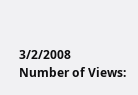3/2/2008
Number of Views: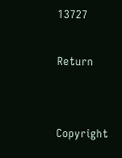13727

Return


Copyright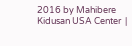2016 by Mahibere Kidusan USA Center  |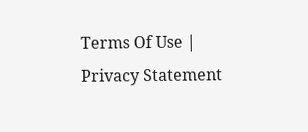Terms Of Use | Privacy Statement